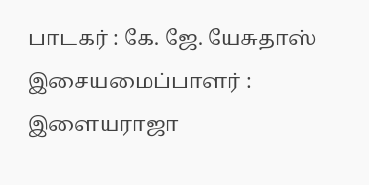பாடகர் : கே. ஜே. யேசுதாஸ்
இசையமைப்பாளர் : இளையராஜா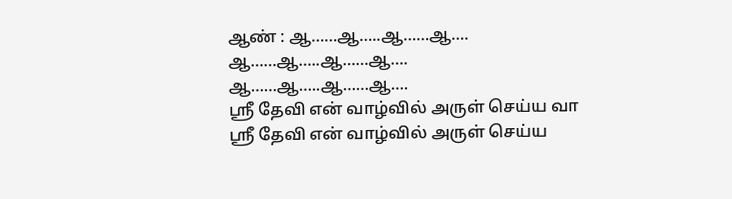ஆண் : ஆ……ஆ…..ஆ……ஆ….
ஆ……ஆ…..ஆ……ஆ….
ஆ……ஆ…..ஆ……ஆ….
ஸ்ரீ தேவி என் வாழ்வில் அருள் செய்ய வா
ஸ்ரீ தேவி என் வாழ்வில் அருள் செய்ய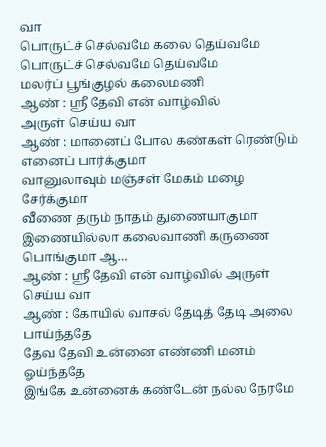வா
பொருட்ச் செல்வமே கலை தெய்வமே
பொருட்ச் செல்வமே தெய்வமே
மலர்ப் பூங்குழல் கலைமணி
ஆண் : ஸ்ரீ தேவி என் வாழ்வில்
அருள் செய்ய வா
ஆண் : மானைப் போல கண்கள் ரெண்டும் எனைப் பார்க்குமா
வானுலாவும் மஞ்சள் மேகம் மழை சேர்க்குமா
வீணை தரும் நாதம் துணையாகுமா
இணையில்லா கலைவாணி கருணை பொங்குமா ஆ…
ஆண் : ஸ்ரீ தேவி என் வாழ்வில் அருள் செய்ய வா
ஆண் : கோயில் வாசல் தேடித் தேடி அலை பாய்ந்ததே
தேவ தேவி உன்னை எண்ணி மனம் ஓய்ந்ததே
இங்கே உன்னைக் கண்டேன் நல்ல நேரமே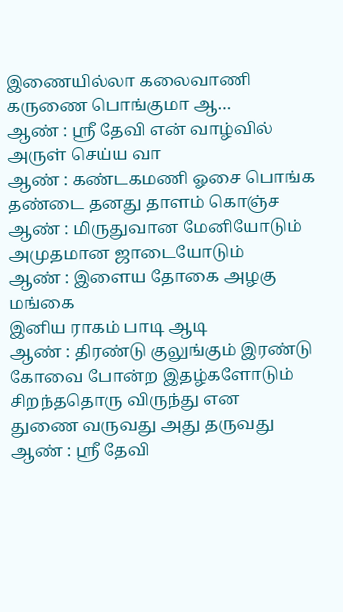இணையில்லா கலைவாணி கருணை பொங்குமா ஆ…
ஆண் : ஸ்ரீ தேவி என் வாழ்வில் அருள் செய்ய வா
ஆண் : கண்டகமணி ஓசை பொங்க
தண்டை தனது தாளம் கொஞ்ச
ஆண் : மிருதுவான மேனியோடும்
அமுதமான ஜாடையோடும்
ஆண் : இளைய தோகை அழகு மங்கை
இனிய ராகம் பாடி ஆடி
ஆண் : திரண்டு குலுங்கும் இரண்டு
கோவை போன்ற இதழ்களோடும்
சிறந்ததொரு விருந்து என
துணை வருவது அது தருவது
ஆண் : ஸ்ரீ தேவி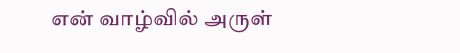என் வாழ்வில் அருள்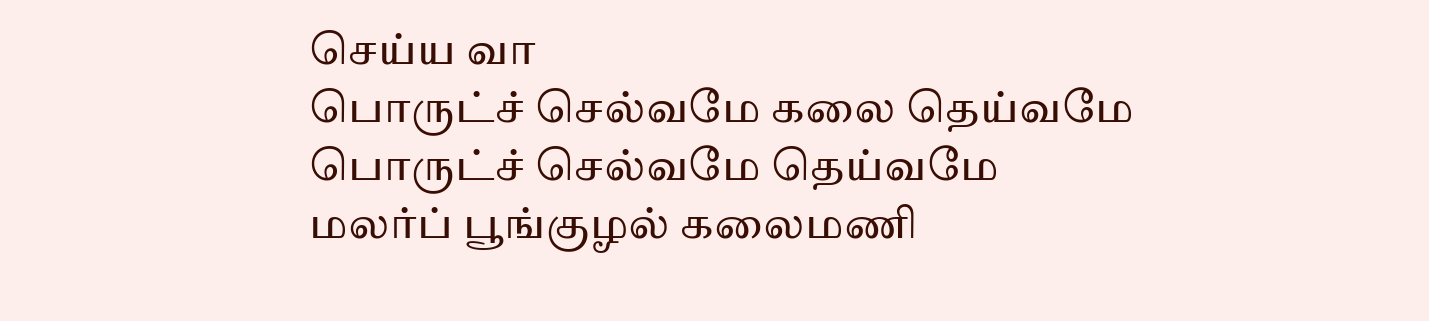செய்ய வா
பொருட்ச் செல்வமே கலை தெய்வமே
பொருட்ச் செல்வமே தெய்வமே
மலர்ப் பூங்குழல் கலைமணி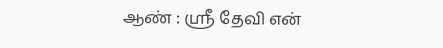ஆண் : ஸ்ரீ தேவி என்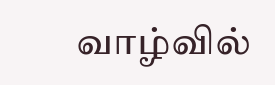வாழ்வில்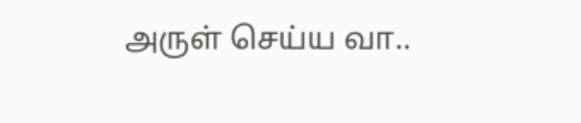அருள் செய்ய வா..